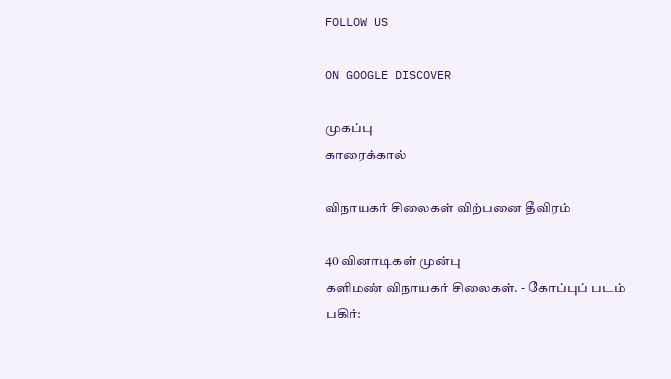FOLLOW US

ON GOOGLE DISCOVER

முகப்பு
காரைக்கால்

விநாயகர் சிலைகள் விற்பனை தீவிரம்

40 வினாடிகள் முன்பு
களிமண் விநாயகர் சிலைகள். - கோப்புப் படம்
பகிர்: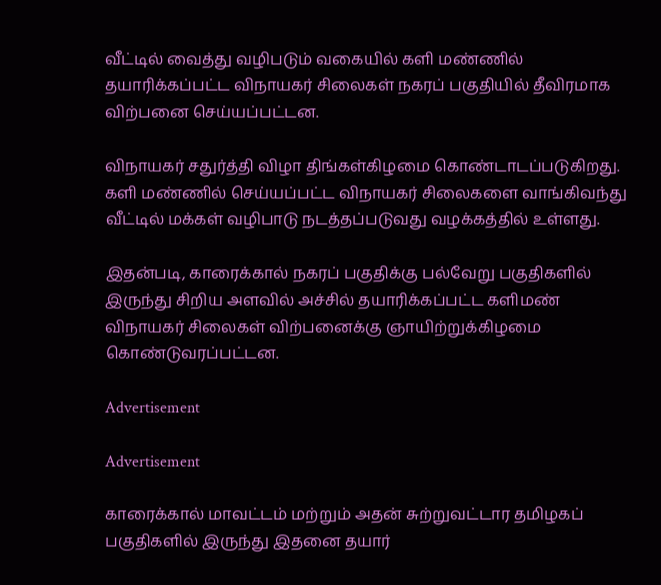வீட்டில் வைத்து வழிபடும் வகையில் களி மண்ணில் தயாரிக்கப்பட்ட விநாயகர் சிலைகள் நகரப் பகுதியில் தீவிரமாக விற்பனை செய்யப்பட்டன.

விநாயகர் சதுர்த்தி விழா திங்கள்கிழமை கொண்டாடப்படுகிறது. களி மண்ணில் செய்யப்பட்ட விநாயகர் சிலைகளை வாங்கிவந்து வீட்டில் மக்கள் வழிபாடு நடத்தப்படுவது வழக்கத்தில் உள்ளது.

இதன்படி, காரைக்கால் நகரப் பகுதிக்கு பல்வேறு பகுதிகளில் இருந்து சிறிய அளவில் அச்சில் தயாரிக்கப்பட்ட களிமண் விநாயகர் சிலைகள் விற்பனைக்கு ஞாயிற்றுக்கிழமை கொண்டுவரப்பட்டன.

Advertisement

Advertisement

காரைக்கால் மாவட்டம் மற்றும் அதன் சுற்றுவட்டார தமிழகப் பகுதிகளில் இருந்து இதனை தயார்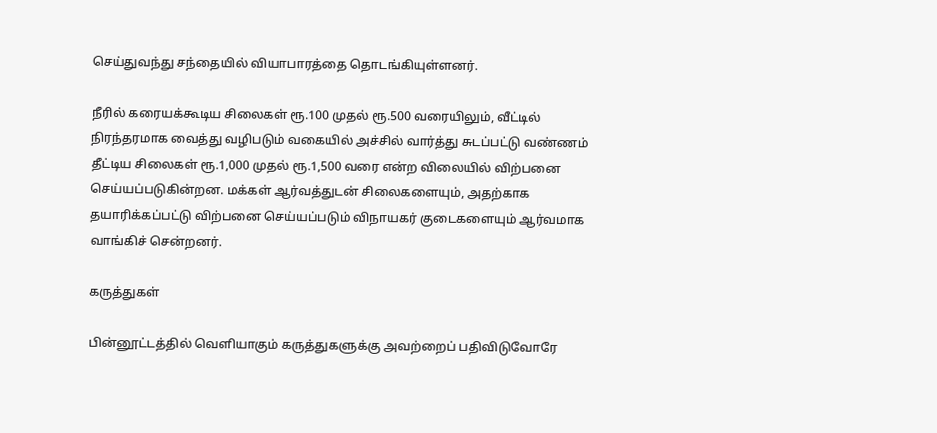செய்துவந்து சந்தையில் வியாபாரத்தை தொடங்கியுள்ளனர்.

நீரில் கரையக்கூடிய சிலைகள் ரூ.100 முதல் ரூ.500 வரையிலும், வீட்டில் நிரந்தரமாக வைத்து வழிபடும் வகையில் அச்சில் வார்த்து சுடப்பட்டு வண்ணம் தீட்டிய சிலைகள் ரூ.1,000 முதல் ரூ.1,500 வரை என்ற விலையில் விற்பனை செய்யப்படுகின்றன. மக்கள் ஆர்வத்துடன் சிலைகளையும், அதற்காக தயாரிக்கப்பட்டு விற்பனை செய்யப்படும் விநாயகர் குடைகளையும் ஆர்வமாக வாங்கிச் சென்றனர்.

கருத்துகள்

பின்னூட்டத்தில் வெளியாகும் கருத்துகளுக்கு அவற்றைப் பதிவிடுவோரே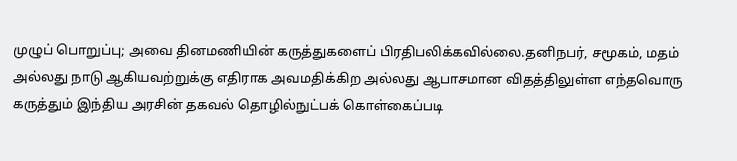முழுப் பொறுப்பு; அவை தினமணியின் கருத்துகளைப் பிரதிபலிக்கவில்லை.தனிநபர், சமூகம், மதம் அல்லது நாடு ஆகியவற்றுக்கு எதிராக அவமதிக்கிற அல்லது ஆபாசமான விதத்திலுள்ள எந்தவொரு கருத்தும் இந்திய அரசின் தகவல் தொழில்நுட்பக் கொள்கைப்படி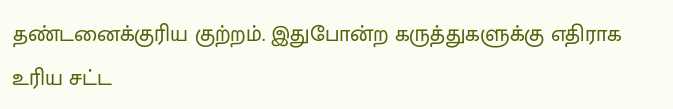தண்டனைக்குரிய குற்றம். இதுபோன்ற கருத்துகளுக்கு எதிராக உரிய சட்ட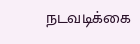நடவடிக்கை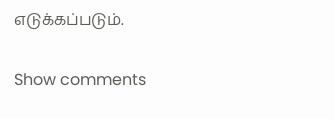எடுக்கப்படும்.

Show comments